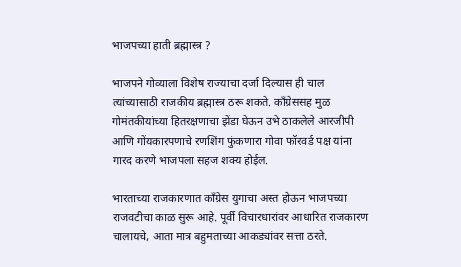भाजपच्या हाती ब्रह्मास्त्र ?

भाजपने गोव्याला विशेष राज्याचा दर्जा दिल्यास ही चाल त्यांच्यासाठी राजकीय ब्रह्मास्त्र ठरू शकते. काँग्रेससह मुळ गोमंतकीयांच्या हितरक्षणाचा झेंडा घेऊन उभे ठाकलेले आरजीपी आणि गोंयकारपणाचे रणशिंग फुंकणारा गोवा फॉरवर्ड पक्ष यांना गारद करणे भाजपला सहज शक्य होईल.

भारताच्या राजकारणात काँग्रेस युगाचा अस्त होऊन भाजपच्या राजवटीचा काळ सुरू आहे. पूर्वी विचारधारांवर आधारित राजकारण चालायचे, आता मात्र बहुमताच्या आकड्यांवर सत्ता ठरते.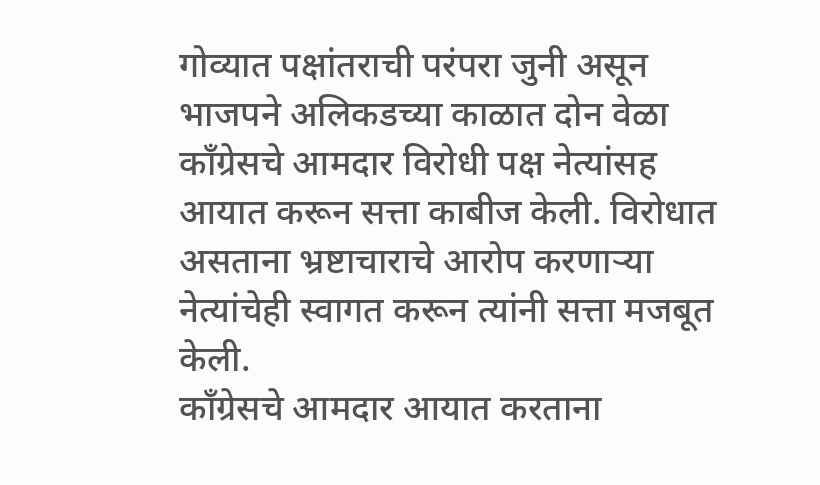गोव्यात पक्षांतराची परंपरा जुनी असून भाजपने अलिकडच्या काळात दोन वेळा काँग्रेसचे आमदार विरोधी पक्ष नेत्यांसह आयात करून सत्ता काबीज केली. विरोधात असताना भ्रष्टाचाराचे आरोप करणाऱ्या नेत्यांचेही स्वागत करून त्यांनी सत्ता मजबूत केली.
काँग्रेसचे आमदार आयात करताना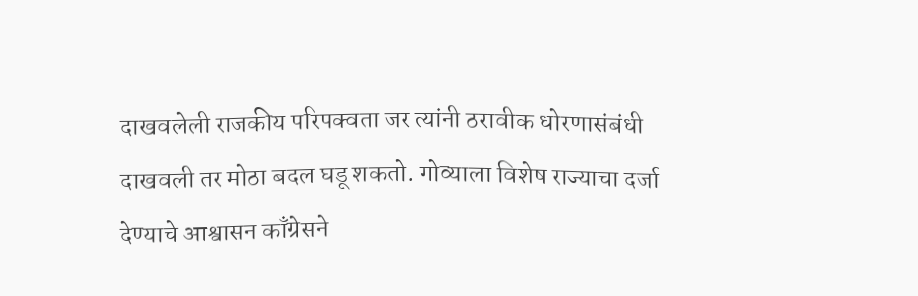दाखवलेली राजकीय परिपक्वता जर त्यांनी ठरावीक धोरणासंबंधी दाखवली तर मोठा बदल घडू शकतो. गोव्याला विशेष राज्याचा दर्जा देण्याचे आश्वासन काँग्रेसने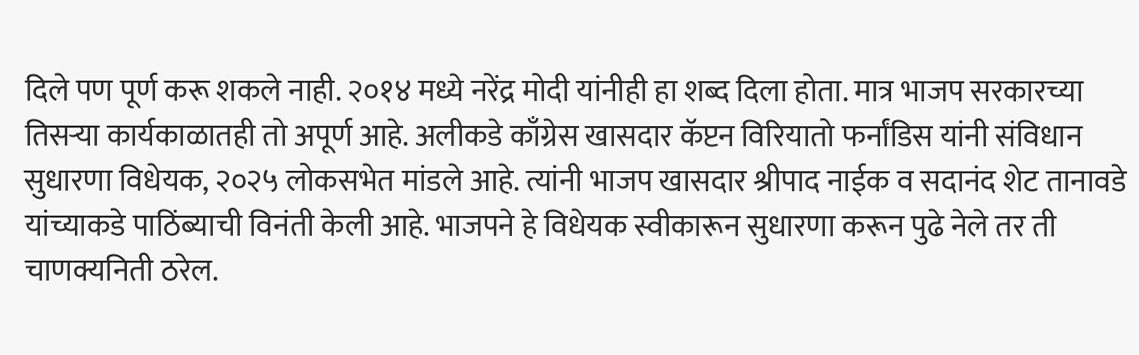दिले पण पूर्ण करू शकले नाही. २०१४ मध्ये नरेंद्र मोदी यांनीही हा शब्द दिला होता. मात्र भाजप सरकारच्या तिसऱ्या कार्यकाळातही तो अपूर्ण आहे. अलीकडे काँग्रेस खासदार कॅप्टन विरियातो फर्नांडिस यांनी संविधान सुधारणा विधेयक, २०२५ लोकसभेत मांडले आहे. त्यांनी भाजप खासदार श्रीपाद नाईक व सदानंद शेट तानावडे यांच्याकडे पाठिंब्याची विनंती केली आहे. भाजपने हे विधेयक स्वीकारून सुधारणा करून पुढे नेले तर ती चाणक्यनिती ठरेल.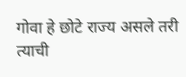गोवा हे छोटे राज्य असले तरी त्याची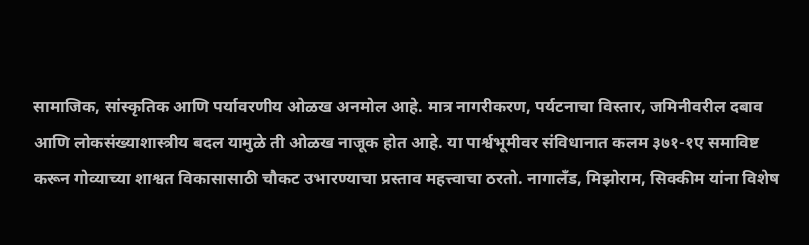सामाजिक, सांस्कृतिक आणि पर्यावरणीय ओळख अनमोल आहे. मात्र नागरीकरण, पर्यटनाचा विस्तार, जमिनीवरील दबाव आणि लोकसंख्याशास्त्रीय बदल यामुळे ती ओळख नाजूक होत आहे. या पार्श्वभूमीवर संविधानात कलम ३७१-१ए समाविष्ट करून गोव्याच्या शाश्वत विकासासाठी चौकट उभारण्याचा प्रस्ताव महत्त्वाचा ठरतो. नागालँड, मिझोराम, सिक्कीम यांना विशेष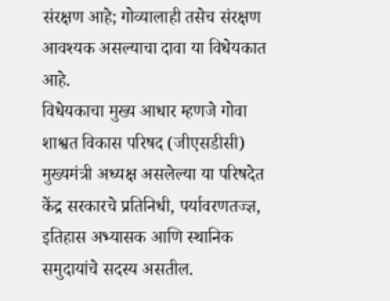संरक्षण आहे; गोव्यालाही तसेच संरक्षण आवश्यक असल्याचा दावा या विधेयकात आहे.
विधेयकाचा मुख्य आधार म्हणजे गोवा शाश्वत विकास परिषद (जीएसडीसी) मुख्यमंत्री अध्यक्ष असलेल्या या परिषदेत केंद्र सरकारचे प्रतिनिधी, पर्यावरणतज्ज्ञ, इतिहास अभ्यासक आणि स्थानिक समुदायांचे सदस्य असतील.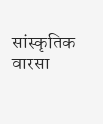सांस्कृतिक वारसा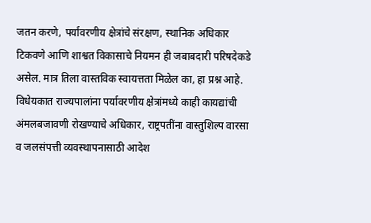जतन करणे, पर्यावरणीय क्षेत्रांचे संरक्षण, स्थानिक अधिकार टिकवणे आणि शाश्वत विकासाचे नियमन ही जबाबदारी परिषदेकडे असेल. मात्र तिला वास्तविक स्वायत्तता मिळेल का, हा प्रश्न आहे.
विधेयकात राज्यपालांना पर्यावरणीय क्षेत्रांमध्ये काही कायद्यांची अंमलबजावणी रोखण्याचे अधिकार, राष्ट्रपतींना वास्तुशिल्प वारसा व जलसंपत्ती व्यवस्थापनासाठी आदेश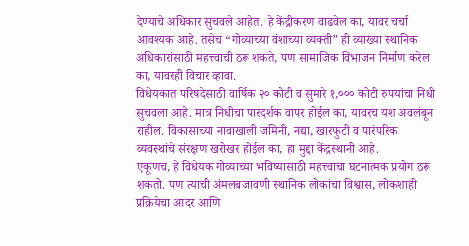देण्याचे अधिकार सुचवले आहेत. हे केंद्रीकरण वाढवेल का, यावर चर्चा आवश्यक आहे. तसेच “गोव्याच्या वंशाच्या व्यक्ती” ही व्याख्या स्थानिक अधिकारांसाठी महत्त्वाची ठरू शकते, पण सामाजिक विभाजन निर्माण करेल का, यावरही विचार व्हावा.
विधेयकात परिषदेसाठी वार्षिक २० कोटी व सुमारे १,००० कोटी रुपयांचा निधी सुचवला आहे. मात्र निधीचा पारदर्शक वापर होईल का, यावरच यश अवलंबून राहील. विकासाच्या नावाखाली जमिनी, नद्या, खारफुटी व पारंपरिक व्यवस्थांचे संरक्षण खरोखर होईल का, हा मुद्दा केंद्रस्थानी आहे.
एकूणच, हे विधेयक गोव्याच्या भविष्यासाठी महत्त्वाचा घटनात्मक प्रयोग ठरू शकतो. पण त्याची अंमलबजावणी स्थानिक लोकांचा विश्वास, लोकशाही प्रक्रियेचा आदर आणि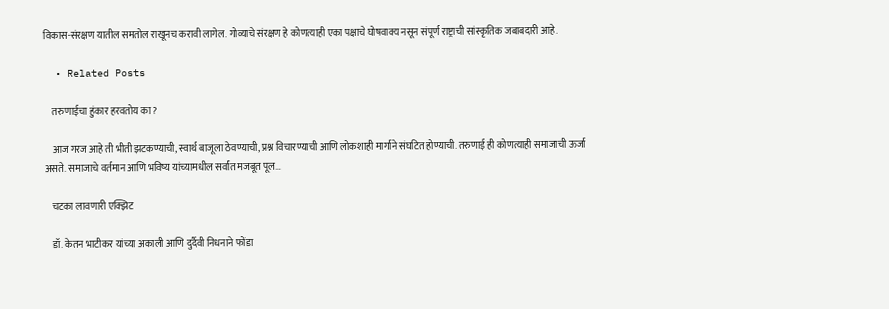विकास-संरक्षण यातील समतोल राखूनच करावी लागेल. गोव्याचे संरक्षण हे कोणत्याही एका पक्षाचे घोषवाक्य नसून संपूर्ण राष्ट्राची सांस्कृतिक जबाबदारी आहे.

  • Related Posts

    तरुणाईचा हुंकार हरवतोय का?

    आज गरज आहे ती भीती झटकण्याची, स्वार्थ बाजूला ठेवण्याची, प्रश्न विचारण्याची आणि लोकशाही मार्गाने संघटित होण्याची. तरुणाई ही कोणत्याही समाजाची ऊर्जा असते. समाजाचे वर्तमान आणि भविष्य यांच्यामधील सर्वांत मजबूत पूल…

    चटका लावणारी एक्झिट

    डॉ. केतन भाटीकर यांच्या अकाली आणि दुर्दैवी निधनाने फोंडा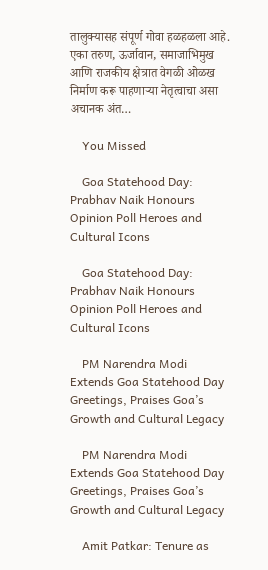तालुक्यासह संपूर्ण गोवा हळहळला आहे. एका तरुण, ऊर्जावान, समाजाभिमुख आणि राजकीय क्षेत्रात वेगळी ओळख निर्माण करू पाहणाऱ्या नेतृत्वाचा असा अचानक अंत…

    You Missed

    Goa Statehood Day: Prabhav Naik Honours Opinion Poll Heroes and Cultural Icons

    Goa Statehood Day: Prabhav Naik Honours Opinion Poll Heroes and Cultural Icons

    PM Narendra Modi Extends Goa Statehood Day Greetings, Praises Goa’s Growth and Cultural Legacy

    PM Narendra Modi Extends Goa Statehood Day Greetings, Praises Goa’s Growth and Cultural Legacy

    Amit Patkar: Tenure as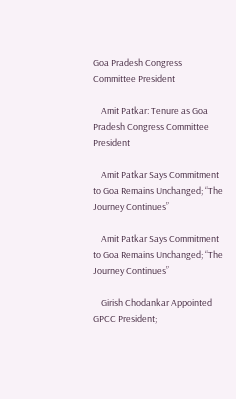Goa Pradesh Congress Committee President

    Amit Patkar: Tenure as Goa Pradesh Congress Committee President

    Amit Patkar Says Commitment to Goa Remains Unchanged; “The Journey Continues”

    Amit Patkar Says Commitment to Goa Remains Unchanged; “The Journey Continues”

    Girish Chodankar Appointed GPCC President;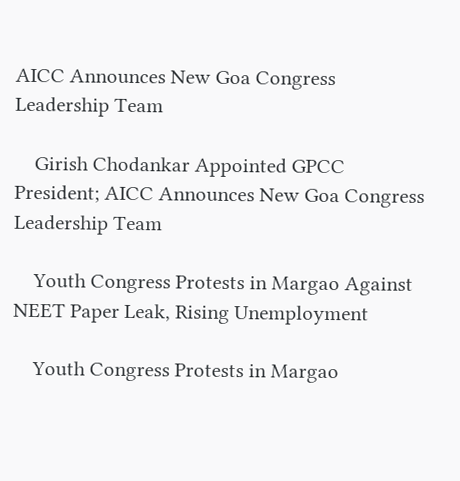AICC Announces New Goa Congress Leadership Team

    Girish Chodankar Appointed GPCC President; AICC Announces New Goa Congress Leadership Team

    Youth Congress Protests in Margao Against NEET Paper Leak, Rising Unemployment

    Youth Congress Protests in Margao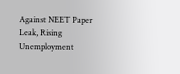Against NEET Paper Leak, Rising Unemployment